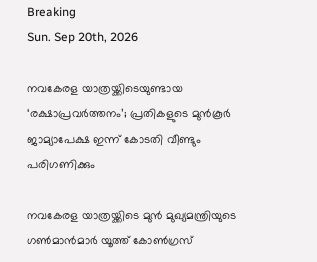Breaking
Sun. Sep 20th, 2026

നവകേരള യാത്രയ്ക്കിടെയുണ്ടായ ‘രക്ഷാപ്രവര്‍ത്തനം’; പ്രതികളുടെ മുന്‍കൂര്‍ ജാമ്യാപേക്ഷ ഇന്ന് കോടതി വീണ്ടും പരിഗണിക്കും

നവകേരള യാത്രയ്ക്കിടെ മുന്‍ മുഖ്യമന്ത്രിയുടെ ഗണ്‍മാന്‍മാര്‍ യൂത്ത് കോണ്‍ഗ്രസ്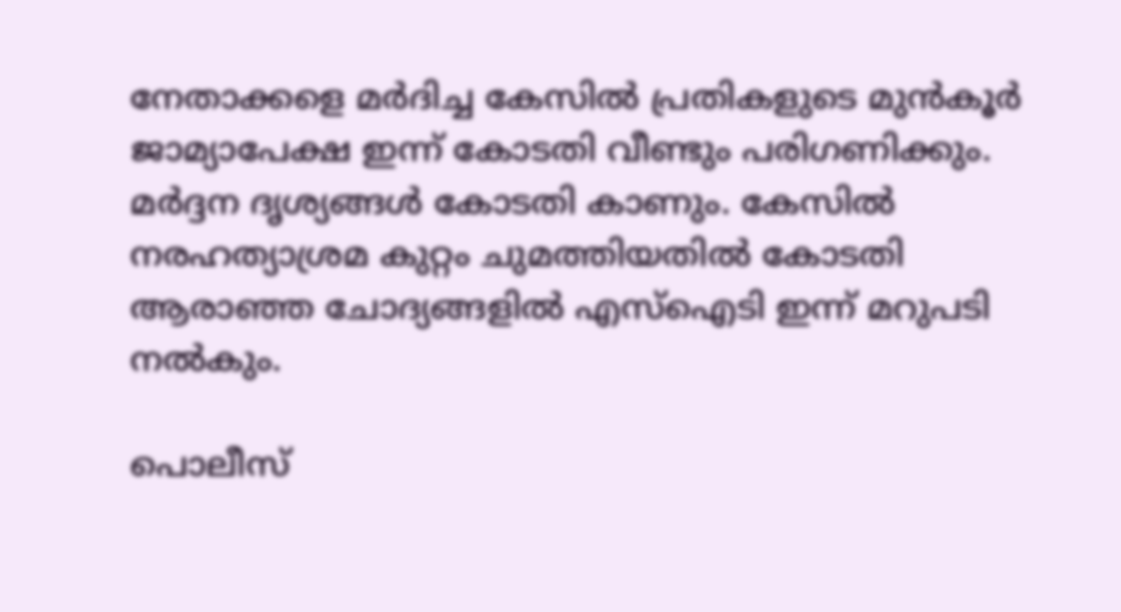നേതാക്കളെ മര്‍ദിച്ച കേസില്‍ പ്രതികളുടെ മുന്‍കൂര്‍ ജാമ്യാപേക്ഷ ഇന്ന് കോടതി വീണ്ടും പരിഗണിക്കും. മര്‍ദ്ദന ദൃശ്യങ്ങള്‍ കോടതി കാണും. കേസില്‍ നരഹത്യാശ്രമ കുറ്റം ചുമത്തിയതില്‍ കോടതി ആരാഞ്ഞ ചോദ്യങ്ങളില്‍ എസ്‌ഐടി ഇന്ന് മറുപടി നല്‍കും.

പൊലീസ്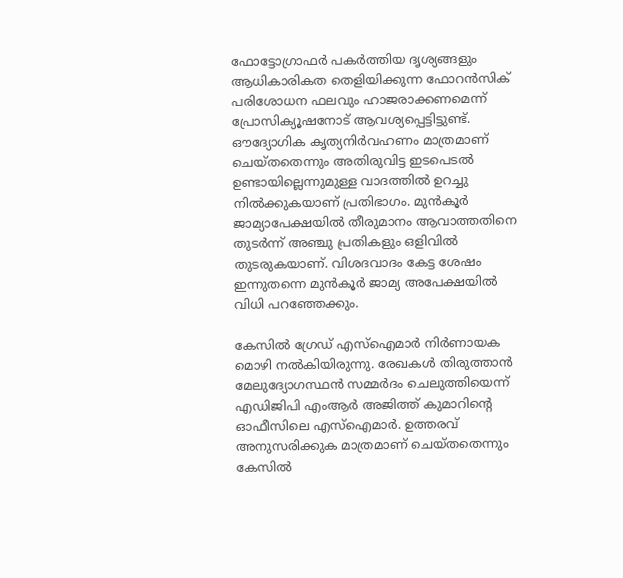ഫോട്ടോഗ്രാഫര്‍ പകര്‍ത്തിയ ദൃശ്യങ്ങളും ആധികാരികത തെളിയിക്കുന്ന ഫോറന്‍സിക് പരിശോധന ഫലവും ഹാജരാക്കണമെന്ന് പ്രോസിക്യൂഷനോട് ആവശ്യപ്പെട്ടിട്ടുണ്ട്. ഔദ്യോഗിക കൃത്യനിര്‍വഹണം മാത്രമാണ് ചെയ്തതെന്നും അതിരുവിട്ട ഇടപെടല്‍ ഉണ്ടായില്ലെന്നുമുള്ള വാദത്തില്‍ ഉറച്ചു നില്‍ക്കുകയാണ് പ്രതിഭാഗം. മുന്‍കൂര്‍ ജാമ്യാപേക്ഷയില്‍ തീരുമാനം ആവാത്തതിനെ തുടര്‍ന്ന് അഞ്ചു പ്രതികളും ഒളിവില്‍ തുടരുകയാണ്. വിശദവാദം കേട്ട ശേഷം ഇന്നുതന്നെ മുന്‍കൂര്‍ ജാമ്യ അപേക്ഷയില്‍ വിധി പറഞ്ഞേക്കും.

കേസില്‍ ഗ്രേഡ് എസ്‌ഐമാര്‍ നിര്‍ണായക മൊഴി നല്‍കിയിരുന്നു. രേഖകള്‍ തിരുത്താന്‍ മേലുദ്യോഗസ്ഥന്‍ സമ്മര്‍ദം ചെലുത്തിയെന്ന് എഡിജിപി എംആര്‍ അജിത്ത് കുമാറിന്റെ ഓഫീസിലെ എസ്‌ഐമാര്‍. ഉത്തരവ് അനുസരിക്കുക മാത്രമാണ് ചെയ്തതെന്നും കേസില്‍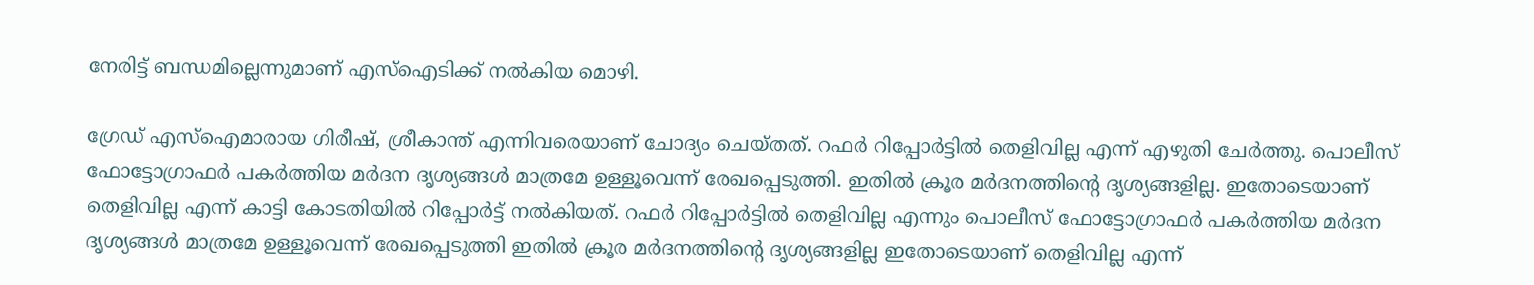നേരിട്ട് ബന്ധമില്ലെന്നുമാണ് എസ്‌ഐടിക്ക് നല്‍കിയ മൊഴി.

ഗ്രേഡ് എസ്‌ഐമാരായ ഗിരീഷ്, ശ്രീകാന്ത് എന്നിവരെയാണ് ചോദ്യം ചെയ്തത്. റഫര്‍ റിപ്പോര്‍ട്ടില്‍ തെളിവില്ല എന്ന് എഴുതി ചേര്‍ത്തു. പൊലീസ് ഫോട്ടോഗ്രാഫര്‍ പകര്‍ത്തിയ മര്‍ദന ദൃശ്യങ്ങള്‍ മാത്രമേ ഉള്ളൂവെന്ന് രേഖപ്പെടുത്തി. ഇതില്‍ ക്രൂര മര്‍ദനത്തിന്റെ ദൃശ്യങ്ങളില്ല. ഇതോടെയാണ് തെളിവില്ല എന്ന് കാട്ടി കോടതിയില്‍ റിപ്പോര്‍ട്ട് നല്‍കിയത്. റഫര്‍ റിപ്പോര്‍ട്ടില്‍ തെളിവില്ല എന്നും പൊലീസ് ഫോട്ടോഗ്രാഫര്‍ പകര്‍ത്തിയ മര്‍ദന ദൃശ്യങ്ങള്‍ മാത്രമേ ഉള്ളൂവെന്ന് രേഖപ്പെടുത്തി ഇതില്‍ ക്രൂര മര്‍ദനത്തിന്റെ ദൃശ്യങ്ങളില്ല ഇതോടെയാണ് തെളിവില്ല എന്ന്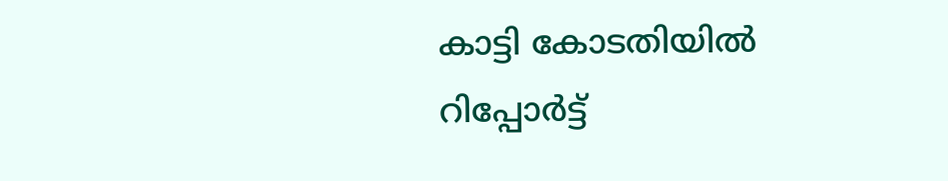കാട്ടി കോടതിയില്‍ റിപ്പോര്‍ട്ട്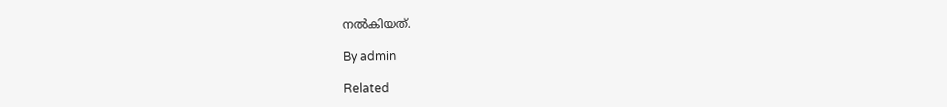നല്‍കിയത്.

By admin

Related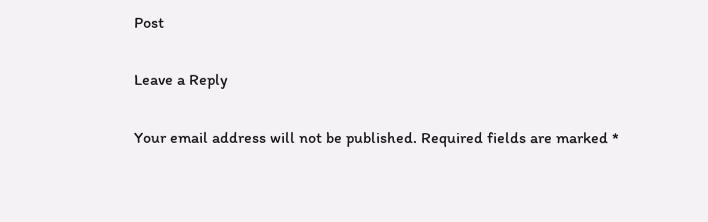Post

Leave a Reply

Your email address will not be published. Required fields are marked *